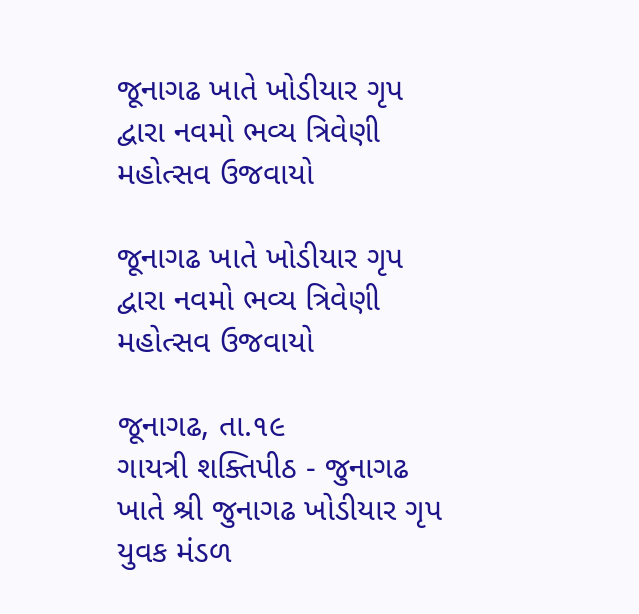જૂનાગઢ ખાતે ખોડીયાર ગૃપ દ્વારા નવમો ભવ્ય ત્રિવેણી મહોત્સવ ઉજવાયો

જૂનાગઢ ખાતે ખોડીયાર ગૃપ દ્વારા નવમો ભવ્ય ત્રિવેણી મહોત્સવ ઉજવાયો

જૂનાગઢ, તા.૧૯
ગાયત્રી શક્તિપીઠ - જુનાગઢ ખાતે શ્રી જુનાગઢ ખોડીયાર ગૃપ યુવક મંડળ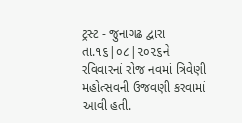ટ્રસ્ટ - જુનાગઢ દ્વારા તા.૧૬|૦૮|૨૦૨૬ને રવિવારનાં રોજ નવમાં ત્રિવેણી મહોત્સવની ઉજવણી કરવામાં આવી હતી.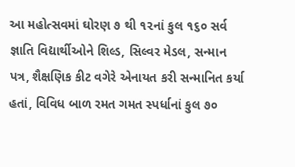આ મહોત્સવમાં ઘોરણ ૭ થી ૧૨નાં કુલ ૧૬૦ સર્વ જ્ઞાતિ વિદ્યાર્થીઓને શિલ્ડ, સિલ્વર મેડલ, સન્માન પત્ર, શૈક્ષણિક કીટ વગેરે એનાયત કરી સન્માનિત કર્યા હતાં, વિવિધ બાળ રમત ગમત સ્પર્ધાનાં કુલ ૭૦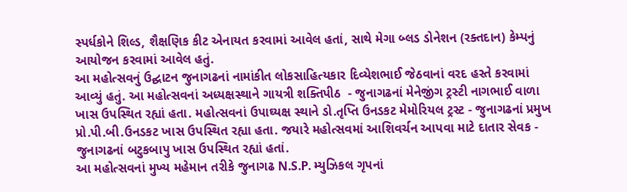સ્પર્ધકોને શિલ્ડ, શૈક્ષણિક કીટ એનાયત કરવામાં આવેલ હતાં, સાથે મેગા બ્લડ ડોનેશન (રક્તદાન) કેમ્પનું આયોજન કરવામાં આવેલ હતું.
આ મહોત્સવનું ઉદ્ઘાટન જુનાગઢનાં નામાંકીત લોકસાહિત્યકાર દિવ્યેશભાઈ જેઠવાનાં વરદ હસ્તે કરવામાં આવ્યું હતું. આ મહોત્સવનાં અધ્યક્ષસ્થાને ગાયત્રી શક્તિપીઠ  - જુનાગઢનાં મેનેજીંગ ટ્રસ્ટી નાગભાઈ વાળા ખાસ ઉપસ્થિત રહ્યાં હતા. મહોત્સવનાં ઉપાઘ્યક્ષ સ્થાને ડો.તૃપ્તિ ઉનડકટ મેમોરિયલ ટ્રસ્ટ - જુનાગઢનાં પ્રમુખ પ્રો.પી.બી.ઉનડકટ ખાસ ઉપસ્થિત રહ્યા હતા. જયારે મહોત્સવમાં આશિવર્ચન આપવા માટે દાતાર સેવક - જુનાગઢનાં બટુકબાપુ ખાસ ઉપસ્થિત રહ્યાં હતાં.
આ મહોત્સવનાં મુખ્ય મહેમાન તરીકે જુનાગઢ N.S.P. મ્યુઝિકલ ગૃપનાં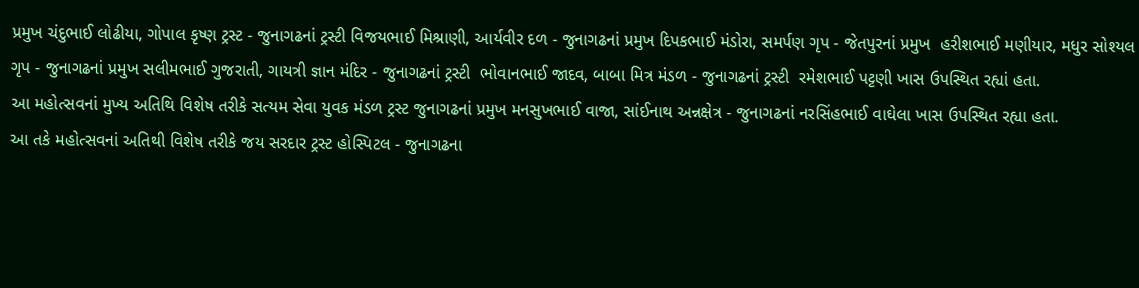પ્રમુખ ચંદુભાઈ લોઢીયા, ગોપાલ કૃષ્ણ ટ્રસ્ટ - જુનાગઢનાં ટ્રસ્ટી વિજયભાઈ મિશ્રાણી, આર્યવીર દળ - જુનાગઢનાં પ્રમુખ દિપકભાઈ મંડોરા, સમર્પણ ગૃપ - જેતપુરનાં પ્રમુખ  હરીશભાઈ મણીયાર, મધુર સોશ્યલ ગૃપ - જુનાગઢનાં પ્રમુખ સલીમભાઈ ગુજરાતી, ગાયત્રી જ્ઞાન મંદિર - જુનાગઢનાં ટ્રસ્ટી  ભોવાનભાઈ જાદવ, બાબા મિત્ર મંડળ - જુનાગઢનાં ટ્રસ્ટી  રમેશભાઈ પટ્ટણી ખાસ ઉપસ્થિત રહ્યાં હતા.
આ મહોત્સવનાં મુખ્ય અતિથિ વિશેષ તરીકે સત્યમ સેવા યુવક મંડળ ટ્રસ્ટ જુનાગઢનાં પ્રમુખ મનસુખભાઈ વાજા, સાંઈનાથ અન્નક્ષેત્ર - જુનાગઢનાં નરસિંહભાઈ વાઘેલા ખાસ ઉપસ્થિત રહ્યા હતા.
આ તકે મહોત્સવનાં અતિથી વિશેષ તરીકે જય સરદાર ટ્રસ્ટ હોસ્પિટલ - જુનાગઢના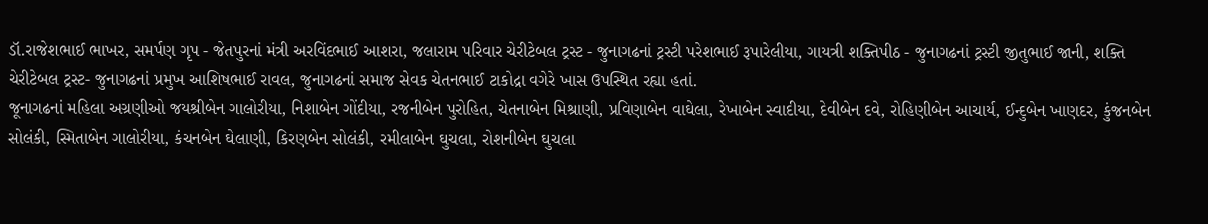ડૉ.રાજેશભાઈ ભાખર, સમર્પણ ગૃપ - જેતપુરનાં મંત્રી અરવિંદભાઈ આશરા, જલારામ પરિવાર ચેરીટેબલ ટ્રસ્ટ - જુનાગઢનાં ટ્રસ્ટી પરેશભાઈ રૂપારેલીયા, ગાયત્રી શક્તિપીઠ - જુનાગઢનાં ટ્રસ્ટી જીતુભાઈ જાની, શક્તિ ચેરીટેબલ ટ્રસ્ટ- જુનાગઢનાં પ્રમુખ આશિષભાઈ રાવલ, જુનાગઢનાં સમાજ સેવક ચેતનભાઈ ટાકોદ્રા વગેરે ખાસ ઉપસ્થિત રહ્યા હતાં.
જૂનાગઢનાં મહિલા અગ્રણીઓ જયશ્રીબેન ગાલોરીયા, નિશાબેન ગોંદીયા, રજનીબેન પુરોહિત, ચેતનાબેન મિશ્રાણી, પ્રવિણાબેન વાઘેલા, રેખાબેન સ્વાદીયા, દેવીબેન દવે, રોહિણીબેન આચાર્ય, ઈન્દુબેન ખાણદર, કુંજનબેન સોલંકી, સ્મિતાબેન ગાલોરીયા, કંચનબેન ઘેલાણી, કિરણબેન સોલંકી, રમીલાબેન ઘુચલા, રોશનીબેન ઘુચલા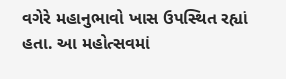વગેરે મહાનુભાવો ખાસ ઉપસ્થિત રહ્યાં હતા. આ મહોત્સવમાં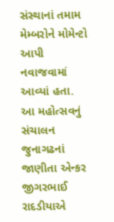સંસ્થાનાં તમામ મેમ્બરોને મોમેન્ટો આપી નવાજવામાં આવ્યાં હતા. આ મહોત્સવનું સંચાલન જુનાગઢનાં જાણીતા એન્કર જીગરભાઈ રાદડીયાએ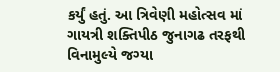કર્યું હતું. આ ત્રિવેણી મહોત્સવ માં ગાયત્રી શક્તિપીઠ જુનાગઢ તરફથી વિનામુલ્યે જગ્યા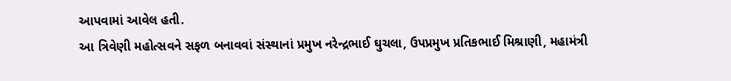આપવામાં આવેલ હતી.
આ ત્રિવેણી મહોત્સવને સફળ બનાવવાં સંસ્થાનાં પ્રમુખ નરેન્દ્રભાઈ ઘુચલા, ઉપપ્રમુખ પ્રતિકભાઈ મિશ્રાણી, મહામંત્રી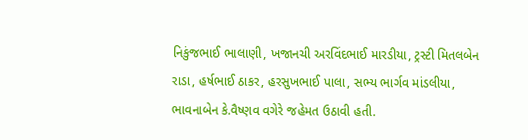નિકુંજભાઈ ભાલાણી, ખજાનચી અરવિંદભાઈ મારડીયા, ટ્રસ્ટી મિતલબેન રાડા, હર્ષભાઈ ઠાકર, હરસુખભાઈ પાલા, સભ્ય ભાર્ગવ માંડલીયા, ભાવનાબેન કે.વૈષ્ણવ વગેરે જહેમત ઉઠાવી હતી.